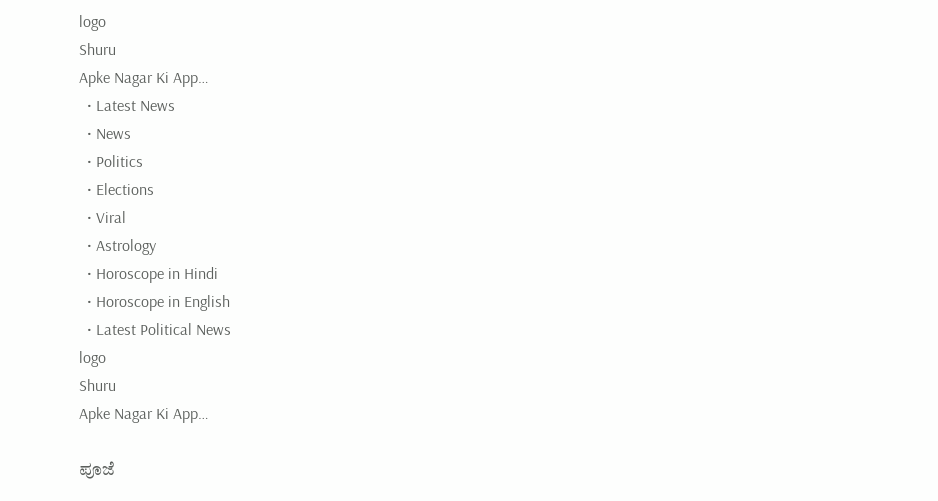logo
Shuru
Apke Nagar Ki App…
  • Latest News
  • News
  • Politics
  • Elections
  • Viral
  • Astrology
  • Horoscope in Hindi
  • Horoscope in English
  • Latest Political News
logo
Shuru
Apke Nagar Ki App…

ಪೂಜೆ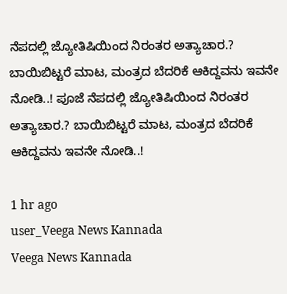ನೆಪದಲ್ಲಿ ಜ್ಯೋತಿಷಿಯಿಂದ ನಿರಂತರ ಅತ್ಯಾಚಾರ.? ಬಾಯಿಬಿಟ್ಟರೆ ಮಾಟ, ಮಂತ್ರದ ಬೆದರಿಕೆ ಆಕಿದ್ದವನು ಇವನೇ ನೋಡಿ..! ಪೂಜೆ ನೆಪದಲ್ಲಿ ಜ್ಯೋತಿಷಿಯಿಂದ ನಿರಂತರ ಅತ್ಯಾಚಾರ.? ಬಾಯಿಬಿಟ್ಟರೆ ಮಾಟ, ಮಂತ್ರದ ಬೆದರಿಕೆ ಆಕಿದ್ದವನು ಇವನೇ ನೋಡಿ..!

1 hr ago
user_Veega News Kannada
Veega News Kannada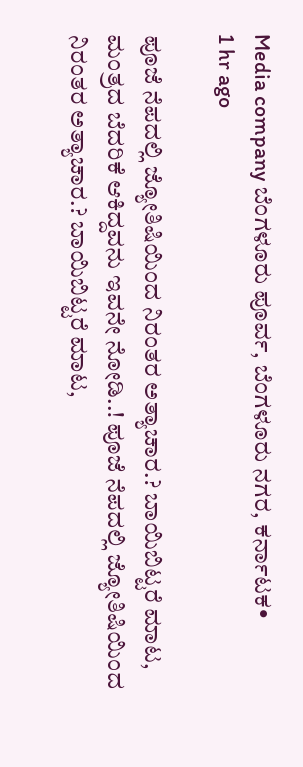Media company ಬೆಂಗಳೂರು ಪೂರ್ವ, ಬೆಂಗಳೂರು ನಗರ, ಕರ್ನಾಟಕ•
1 hr ago

ಪೂಜೆ ನೆಪದಲ್ಲಿ ಜ್ಯೋತಿಷಿಯಿಂದ ನಿರಂತರ ಅತ್ಯಾಚಾರ.? ಬಾಯಿಬಿಟ್ಟರೆ ಮಾಟ, ಮಂತ್ರದ ಬೆದರಿಕೆ ಆಕಿದ್ದವನು ಇವನೇ ನೋಡಿ..! ಪೂಜೆ ನೆಪದಲ್ಲಿ ಜ್ಯೋತಿಷಿಯಿಂದ ನಿರಂತರ ಅತ್ಯಾಚಾರ.? ಬಾಯಿಬಿಟ್ಟರೆ ಮಾಟ,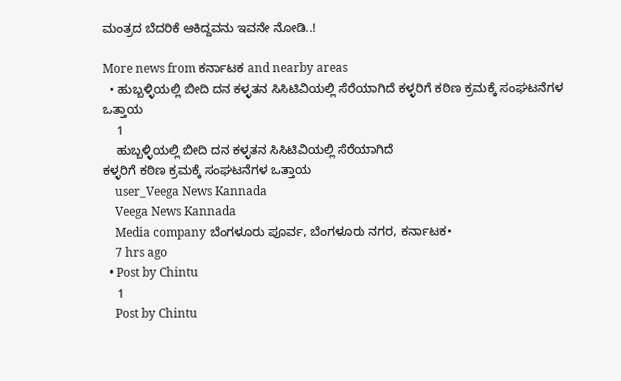ಮಂತ್ರದ ಬೆದರಿಕೆ ಆಕಿದ್ದವನು ಇವನೇ ನೋಡಿ..!

More news from ಕರ್ನಾಟಕ and nearby areas
  • ಹುಬ್ಬಳ್ಳಿಯಲ್ಲಿ ಬೀದಿ ದನ ಕಳ್ಳತನ ಸಿಸಿಟಿವಿಯಲ್ಲಿ ಸೆರೆಯಾಗಿದೆ ಕಳ್ಳರಿಗೆ ಕಠಿಣ ಕ್ರಮಕ್ಕೆ ಸಂಘಟನೆಗಳ ಒತ್ತಾಯ
    1
    ಹುಬ್ಬಳ್ಳಿಯಲ್ಲಿ ಬೀದಿ ದನ ಕಳ್ಳತನ ಸಿಸಿಟಿವಿಯಲ್ಲಿ ಸೆರೆಯಾಗಿದೆ
ಕಳ್ಳರಿಗೆ ಕಠಿಣ ಕ್ರಮಕ್ಕೆ ಸಂಘಟನೆಗಳ ಒತ್ತಾಯ
    user_Veega News Kannada
    Veega News Kannada
    Media company ಬೆಂಗಳೂರು ಪೂರ್ವ, ಬೆಂಗಳೂರು ನಗರ, ಕರ್ನಾಟಕ•
    7 hrs ago
  • Post by Chintu
    1
    Post by Chintu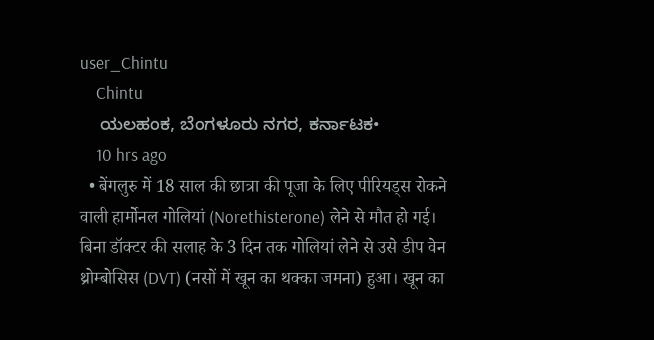user_Chintu
    Chintu
    ಯಲಹಂಕ, ಬೆಂಗಳೂರು ನಗರ, ಕರ್ನಾಟಕ•
    10 hrs ago
  • बेंगलुरु में 18 साल की छात्रा की पूजा के लिए पीरियड्स रोकने वाली हार्मोनल गोलियां (Norethisterone) लेने से मौत हो गई। बिना डॉक्टर की सलाह के 3 दिन तक गोलियां लेने से उसे डीप वेन थ्रोम्बोसिस (DVT) (नसों में खून का थक्का जमना) हुआ। खून का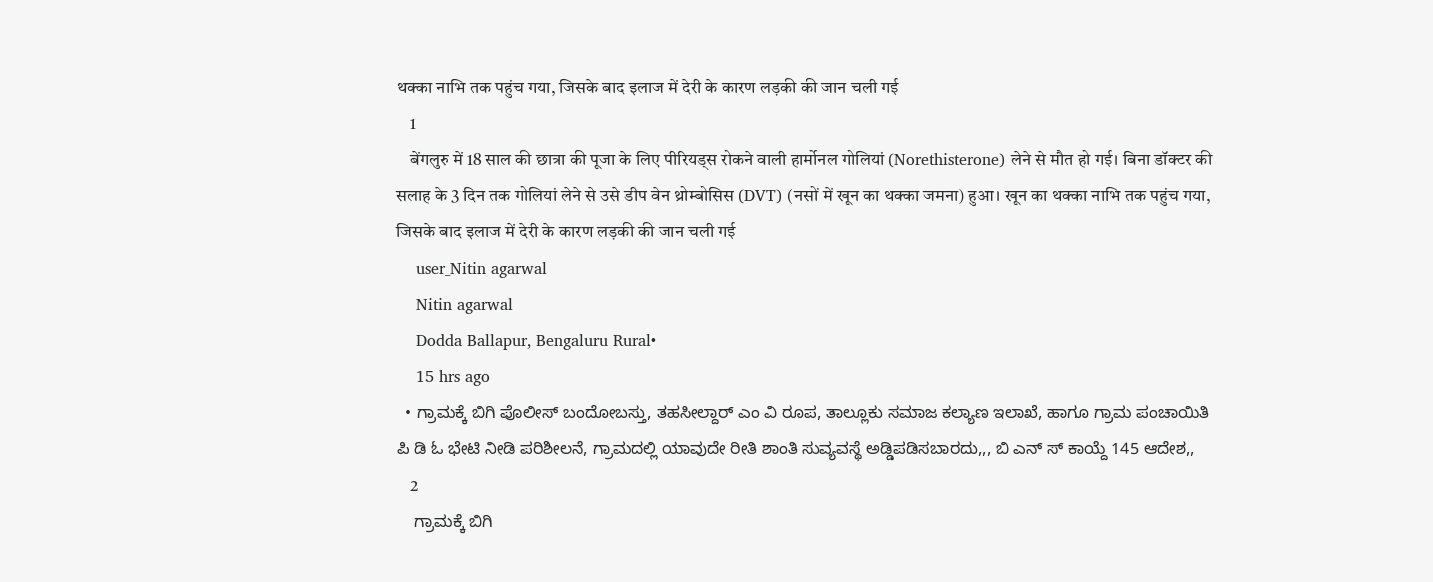थक्का नाभि तक पहुंच गया, जिसके बाद इलाज में देरी के कारण लड़की की जान चली गई
    1
    बेंगलुरु में 18 साल की छात्रा की पूजा के लिए पीरियड्स रोकने वाली हार्मोनल गोलियां (Norethisterone) लेने से मौत हो गई। बिना डॉक्टर की सलाह के 3 दिन तक गोलियां लेने से उसे डीप वेन थ्रोम्बोसिस (DVT) (नसों में खून का थक्का जमना) हुआ। खून का थक्का नाभि तक पहुंच गया, जिसके बाद इलाज में देरी के कारण लड़की की जान चली गई
    user_Nitin agarwal
    Nitin agarwal
    Dodda Ballapur, Bengaluru Rural•
    15 hrs ago
  • ಗ್ರಾಮಕ್ಕೆ ಬಿಗಿ ಪೊಲೀಸ್ ಬಂದೋಬಸ್ತು, ತಹಸೀಲ್ದಾರ್ ಎಂ ವಿ ರೂಪ, ತಾಲ್ಲೂಕು ಸಮಾಜ ಕಲ್ಯಾಣ ಇಲಾಖೆ, ಹಾಗೂ ಗ್ರಾಮ ಪಂಚಾಯಿತಿ ಪಿ ಡಿ ಓ ಭೇಟಿ ನೀಡಿ ಪರಿಶೀಲನೆ, ಗ್ರಾಮದಲ್ಲಿ ಯಾವುದೇ ರೀತಿ ಶಾಂತಿ ಸುವ್ಯವಸ್ಥೆ ಅಡ್ಡಿಪಡಿಸಬಾರದು,,, ಬಿ ಎನ್ ಸ್ ಕಾಯ್ದೆ 145 ಆದೇಶ,,
    2
    ಗ್ರಾಮಕ್ಕೆ ಬಿಗಿ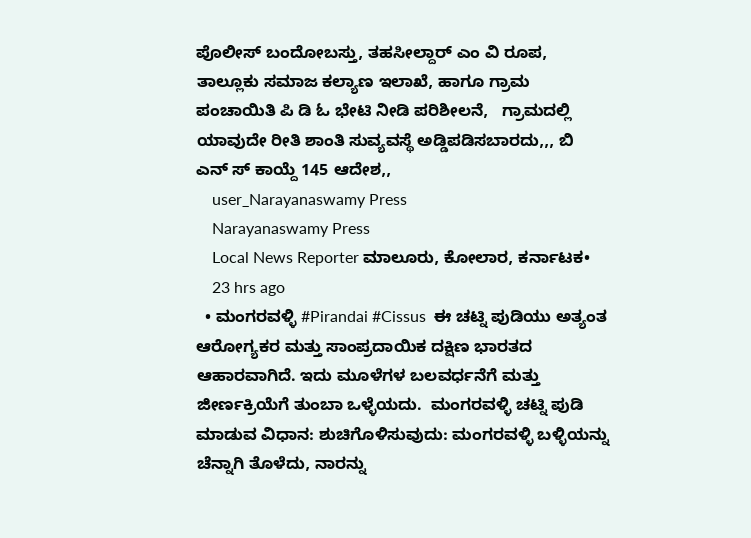ಪೊಲೀಸ್ ಬಂದೋಬಸ್ತು, ತಹಸೀಲ್ದಾರ್ ಎಂ ವಿ ರೂಪ, ತಾಲ್ಲೂಕು ಸಮಾಜ ಕಲ್ಯಾಣ ಇಲಾಖೆ, ಹಾಗೂ ಗ್ರಾಮ ಪಂಚಾಯಿತಿ ಪಿ ಡಿ ಓ ಭೇಟಿ ನೀಡಿ ಪರಿಶೀಲನೆ,   ಗ್ರಾಮದಲ್ಲಿ ಯಾವುದೇ ರೀತಿ ಶಾಂತಿ ಸುವ್ಯವಸ್ಥೆ ಅಡ್ಡಿಪಡಿಸಬಾರದು,,, ಬಿ ಎನ್ ಸ್ ಕಾಯ್ದೆ 145 ಆದೇಶ,,
    user_Narayanaswamy Press
    Narayanaswamy Press
    Local News Reporter ಮಾಲೂರು, ಕೋಲಾರ, ಕರ್ನಾಟಕ•
    23 hrs ago
  • ಮಂಗರವಳ್ಳಿ #Pirandai #Cissus  ಈ ಚಟ್ನಿ ಪುಡಿಯು ಅತ್ಯಂತ ಆರೋಗ್ಯಕರ ಮತ್ತು ಸಾಂಪ್ರದಾಯಿಕ ದಕ್ಷಿಣ ಭಾರತದ ಆಹಾರವಾಗಿದೆ. ಇದು ಮೂಳೆಗಳ ಬಲವರ್ಧನೆಗೆ ಮತ್ತು ಜೀರ್ಣಕ್ರಿಯೆಗೆ ತುಂಬಾ ಒಳ್ಳೆಯದು.  ಮಂಗರವಳ್ಳಿ ಚಟ್ನಿ ಪುಡಿ ಮಾಡುವ ವಿಧಾನ: ಶುಚಿಗೊಳಿಸುವುದು: ಮಂಗರವಳ್ಳಿ ಬಳ್ಳಿಯನ್ನು ಚೆನ್ನಾಗಿ ತೊಳೆದು, ನಾರನ್ನು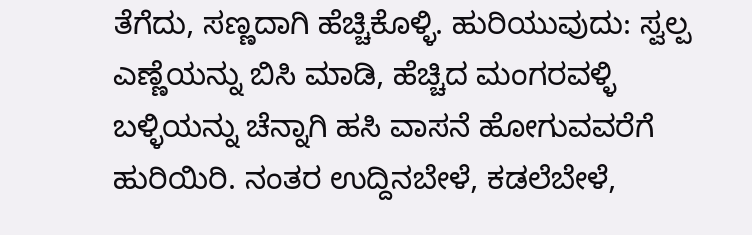ತೆಗೆದು, ಸಣ್ಣದಾಗಿ ಹೆಚ್ಚಿಕೊಳ್ಳಿ. ಹುರಿಯುವುದು: ಸ್ವಲ್ಪ ಎಣ್ಣೆಯನ್ನು ಬಿಸಿ ಮಾಡಿ, ಹೆಚ್ಚಿದ ಮಂಗರವಳ್ಳಿ ಬಳ್ಳಿಯನ್ನು ಚೆನ್ನಾಗಿ ಹಸಿ ವಾಸನೆ ಹೋಗುವವರೆಗೆ ಹುರಿಯಿರಿ. ನಂತರ ಉದ್ದಿನಬೇಳೆ, ಕಡಲೆಬೇಳೆ,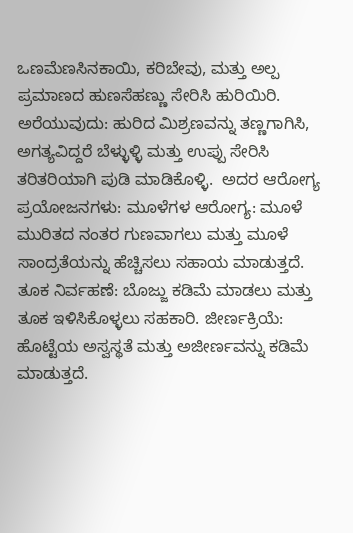ಒಣಮೆಣಸಿನಕಾಯಿ, ಕರಿಬೇವು, ಮತ್ತು ಅಲ್ಪ ಪ್ರಮಾಣದ ಹುಣಸೆಹಣ್ಣು ಸೇರಿಸಿ ಹುರಿಯಿರಿ. ಅರೆಯುವುದು: ಹುರಿದ ಮಿಶ್ರಣವನ್ನು ತಣ್ಣಗಾಗಿಸಿ, ಅಗತ್ಯವಿದ್ದರೆ ಬೆಳ್ಳುಳ್ಳಿ ಮತ್ತು ಉಪ್ಪು ಸೇರಿಸಿ ತರಿತರಿಯಾಗಿ ಪುಡಿ ಮಾಡಿಕೊಳ್ಳಿ.  ಅದರ ಆರೋಗ್ಯ ಪ್ರಯೋಜನಗಳು: ಮೂಳೆಗಳ ಆರೋಗ್ಯ: ಮೂಳೆ ಮುರಿತದ ನಂತರ ಗುಣವಾಗಲು ಮತ್ತು ಮೂಳೆ ಸಾಂದ್ರತೆಯನ್ನು ಹೆಚ್ಚಿಸಲು ಸಹಾಯ ಮಾಡುತ್ತದೆ. ತೂಕ ನಿರ್ವಹಣೆ: ಬೊಜ್ಜು ಕಡಿಮೆ ಮಾಡಲು ಮತ್ತು ತೂಕ ಇಳಿಸಿಕೊಳ್ಳಲು ಸಹಕಾರಿ. ಜೀರ್ಣಕ್ರಿಯೆ: ಹೊಟ್ಟೆಯ ಅಸ್ವಸ್ಥತೆ ಮತ್ತು ಅಜೀರ್ಣವನ್ನು ಕಡಿಮೆ ಮಾಡುತ್ತದೆ.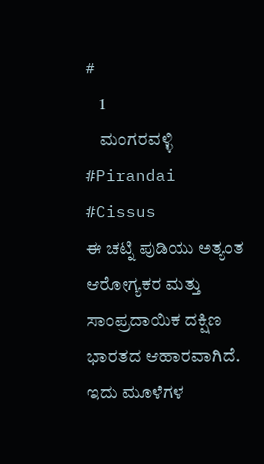#
    1
    ಮಂಗರವಳ್ಳಿ #Pirandai #Cissus
ಈ ಚಟ್ನಿ ಪುಡಿಯು ಅತ್ಯಂತ ಆರೋಗ್ಯಕರ ಮತ್ತು ಸಾಂಪ್ರದಾಯಿಕ ದಕ್ಷಿಣ ಭಾರತದ ಆಹಾರವಾಗಿದೆ. ಇದು ಮೂಳೆಗಳ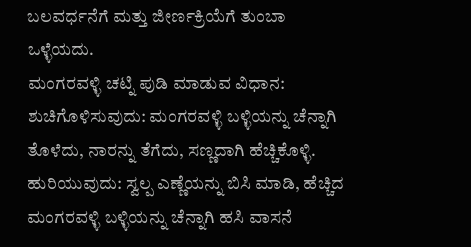ಬಲವರ್ಧನೆಗೆ ಮತ್ತು ಜೀರ್ಣಕ್ರಿಯೆಗೆ ತುಂಬಾ ಒಳ್ಳೆಯದು.
ಮಂಗರವಳ್ಳಿ ಚಟ್ನಿ ಪುಡಿ ಮಾಡುವ ವಿಧಾನ:
ಶುಚಿಗೊಳಿಸುವುದು: ಮಂಗರವಳ್ಳಿ ಬಳ್ಳಿಯನ್ನು ಚೆನ್ನಾಗಿ ತೊಳೆದು, ನಾರನ್ನು ತೆಗೆದು, ಸಣ್ಣದಾಗಿ ಹೆಚ್ಚಿಕೊಳ್ಳಿ.
ಹುರಿಯುವುದು: ಸ್ವಲ್ಪ ಎಣ್ಣೆಯನ್ನು ಬಿಸಿ ಮಾಡಿ, ಹೆಚ್ಚಿದ ಮಂಗರವಳ್ಳಿ ಬಳ್ಳಿಯನ್ನು ಚೆನ್ನಾಗಿ ಹಸಿ ವಾಸನೆ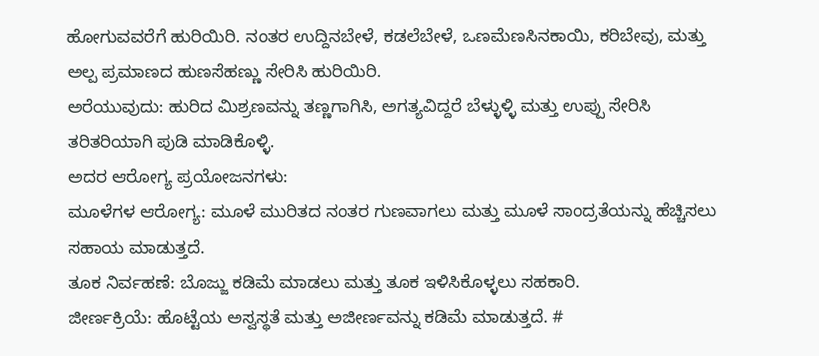ಹೋಗುವವರೆಗೆ ಹುರಿಯಿರಿ. ನಂತರ ಉದ್ದಿನಬೇಳೆ, ಕಡಲೆಬೇಳೆ, ಒಣಮೆಣಸಿನಕಾಯಿ, ಕರಿಬೇವು, ಮತ್ತು ಅಲ್ಪ ಪ್ರಮಾಣದ ಹುಣಸೆಹಣ್ಣು ಸೇರಿಸಿ ಹುರಿಯಿರಿ.
ಅರೆಯುವುದು: ಹುರಿದ ಮಿಶ್ರಣವನ್ನು ತಣ್ಣಗಾಗಿಸಿ, ಅಗತ್ಯವಿದ್ದರೆ ಬೆಳ್ಳುಳ್ಳಿ ಮತ್ತು ಉಪ್ಪು ಸೇರಿಸಿ ತರಿತರಿಯಾಗಿ ಪುಡಿ ಮಾಡಿಕೊಳ್ಳಿ.
ಅದರ ಆರೋಗ್ಯ ಪ್ರಯೋಜನಗಳು:
ಮೂಳೆಗಳ ಆರೋಗ್ಯ: ಮೂಳೆ ಮುರಿತದ ನಂತರ ಗುಣವಾಗಲು ಮತ್ತು ಮೂಳೆ ಸಾಂದ್ರತೆಯನ್ನು ಹೆಚ್ಚಿಸಲು ಸಹಾಯ ಮಾಡುತ್ತದೆ.
ತೂಕ ನಿರ್ವಹಣೆ: ಬೊಜ್ಜು ಕಡಿಮೆ ಮಾಡಲು ಮತ್ತು ತೂಕ ಇಳಿಸಿಕೊಳ್ಳಲು ಸಹಕಾರಿ.
ಜೀರ್ಣಕ್ರಿಯೆ: ಹೊಟ್ಟೆಯ ಅಸ್ವಸ್ಥತೆ ಮತ್ತು ಅಜೀರ್ಣವನ್ನು ಕಡಿಮೆ ಮಾಡುತ್ತದೆ. #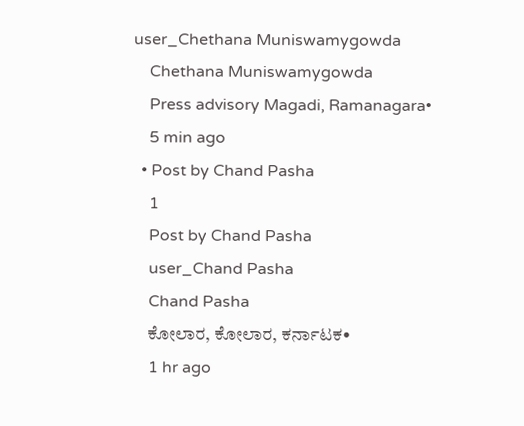user_Chethana Muniswamygowda
    Chethana Muniswamygowda
    Press advisory Magadi, Ramanagara•
    5 min ago
  • Post by Chand Pasha
    1
    Post by Chand Pasha
    user_Chand Pasha
    Chand Pasha
    ಕೋಲಾರ, ಕೋಲಾರ, ಕರ್ನಾಟಕ•
    1 hr ago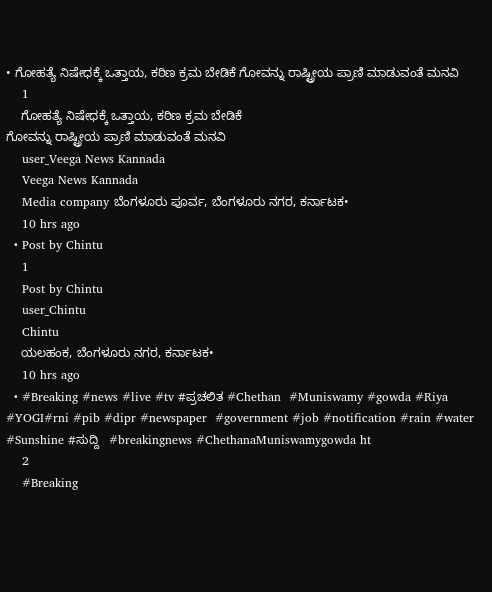• ಗೋಹತ್ಯೆ ನಿಷೇಧಕ್ಕೆ ಒತ್ತಾಯ, ಕಠಿಣ ಕ್ರಮ ಬೇಡಿಕೆ ಗೋವನ್ನು ರಾಷ್ಟ್ರೀಯ ಪ್ರಾಣಿ ಮಾಡುವಂತೆ ಮನವಿ
    1
    ಗೋಹತ್ಯೆ ನಿಷೇಧಕ್ಕೆ ಒತ್ತಾಯ, ಕಠಿಣ ಕ್ರಮ ಬೇಡಿಕೆ
ಗೋವನ್ನು ರಾಷ್ಟ್ರೀಯ ಪ್ರಾಣಿ ಮಾಡುವಂತೆ ಮನವಿ
    user_Veega News Kannada
    Veega News Kannada
    Media company ಬೆಂಗಳೂರು ಪೂರ್ವ, ಬೆಂಗಳೂರು ನಗರ, ಕರ್ನಾಟಕ•
    10 hrs ago
  • Post by Chintu
    1
    Post by Chintu
    user_Chintu
    Chintu
    ಯಲಹಂಕ, ಬೆಂಗಳೂರು ನಗರ, ಕರ್ನಾಟಕ•
    10 hrs ago
  • #Breaking #news #live #tv #ಪ್ರಚಲಿತ #Chethan  #Muniswamy #gowda #Riya #YOGI#rni #pib #dipr #newspaper  #government #job #notification #rain #water #Sunshine #ಸುದ್ದಿ   #breakingnews #ChethanaMuniswamygowda ht
    2
    #Breaking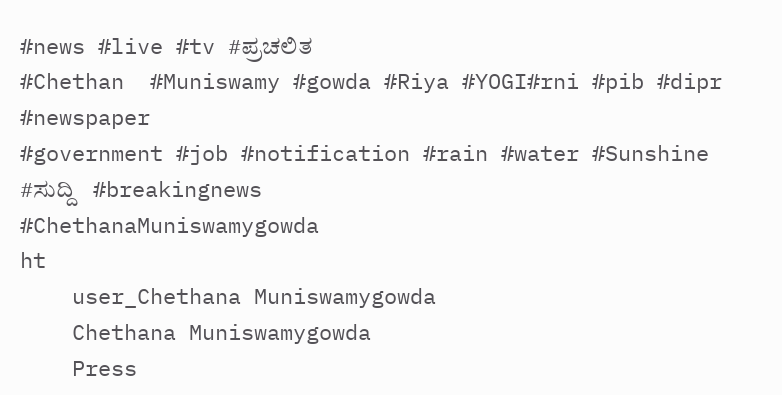#news #live #tv #ಪ್ರಚಲಿತ
#Chethan  #Muniswamy #gowda #Riya #YOGI#rni #pib #dipr #newspaper
#government #job #notification #rain #water #Sunshine #ಸುದ್ದಿ   #breakingnews
#ChethanaMuniswamygowda
ht
    user_Chethana Muniswamygowda
    Chethana Muniswamygowda
    Press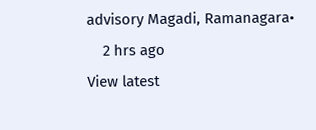advisory Magadi, Ramanagara•
    2 hrs ago
View latest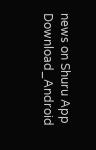news on Shuru App
Download_Android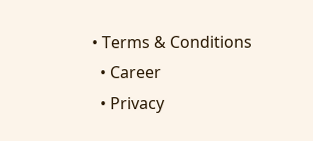• Terms & Conditions
  • Career
  • Privacy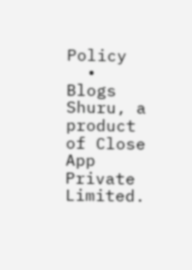Policy
  • Blogs
Shuru, a product of Close App Private Limited.